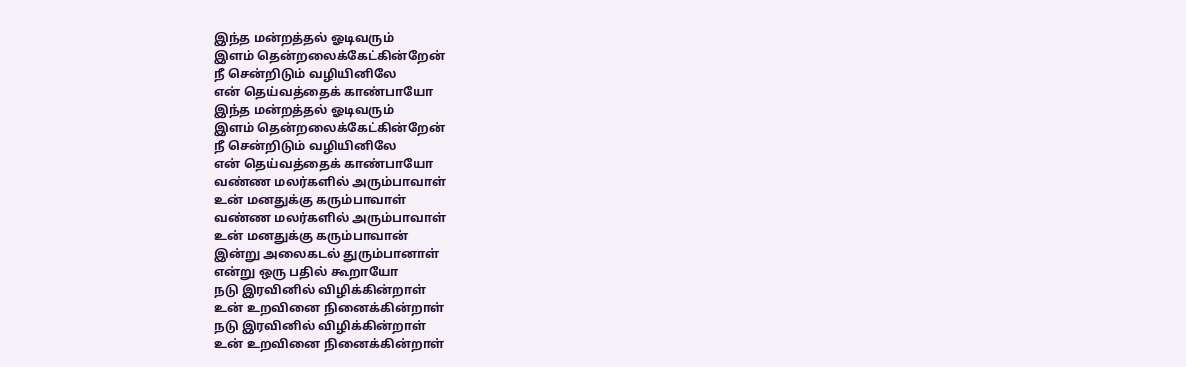இந்த மன்றத்தல் ஓடிவரும்
இளம் தென்றலைக்கேட்கின்றேன்
நீ சென்றிடும் வழியினிலே
என் தெய்வத்தைக் காண்பாயோ
இந்த மன்றத்தல் ஓடிவரும்
இளம் தென்றலைக்கேட்கின்றேன்
நீ சென்றிடும் வழியினிலே
என் தெய்வத்தைக் காண்பாயோ
வண்ண மலர்களில் அரும்பாவாள்
உன் மனதுக்கு கரும்பாவாள்
வண்ண மலர்களில் அரும்பாவாள்
உன் மனதுக்கு கரும்பாவான்
இன்று அலைகடல் துரும்பானாள்
என்று ஒரு பதில் கூறாயோ
நடு இரவினில் விழிக்கின்றாள்
உன் உறவினை நினைக்கின்றாள்
நடு இரவினில் விழிக்கின்றாள்
உன் உறவினை நினைக்கின்றாள்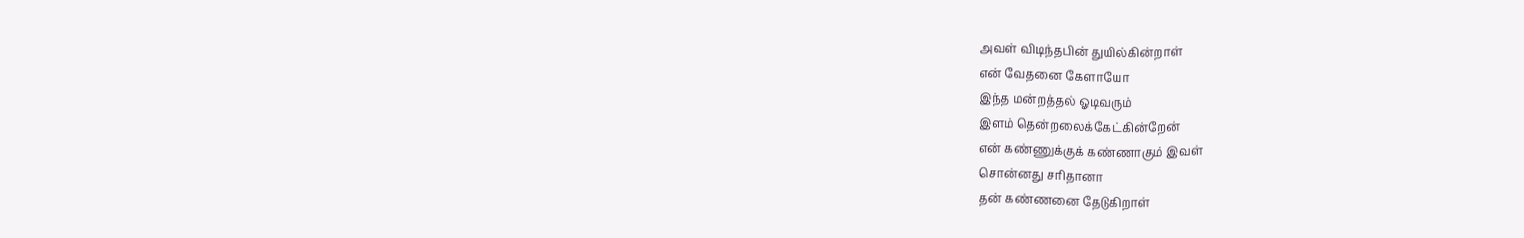அவள் விடிந்தபின் துயில்கின்றாள்
என் வேதனை கேளாயோ
இந்த மன்றத்தல் ஓடிவரும்
இளம் தென்றலைக்கேட்கின்றேன்
என் கண்ணுக்குக் கண்ணாகும் இவள்
சொன்னது சரிதானா
தன் கண்ணனை தேடுகிறாள்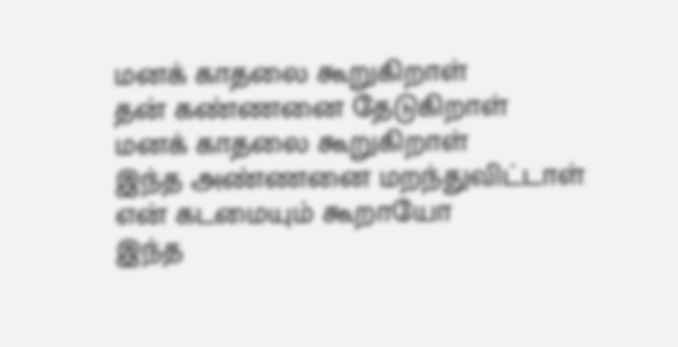மனக் காதலை கூறுகிறாள்
தன் கண்ணனை தேடுகிறாள்
மனக் காதலை கூறுகிறாள்
இந்த அண்ணனை மறந்துவிட்டாள்
என் கடமையும் கூறாயோ
இந்த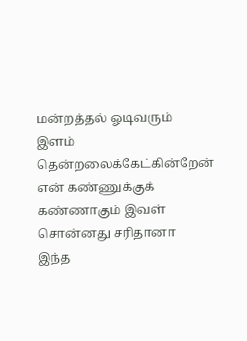மன்றத்தல் ஓடிவரும்
இளம் தென்றலைக்கேட்கின்றேன்
என் கண்ணுக்குக் கண்ணாகும் இவள்
சொன்னது சரிதானா
இந்த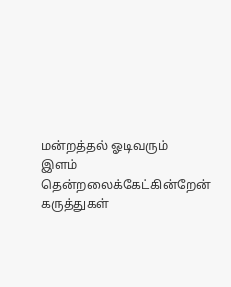மன்றத்தல் ஓடிவரும்
இளம் தென்றலைக்கேட்கின்றேன்
கருத்துகள்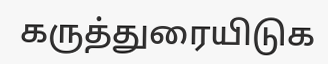கருத்துரையிடுக